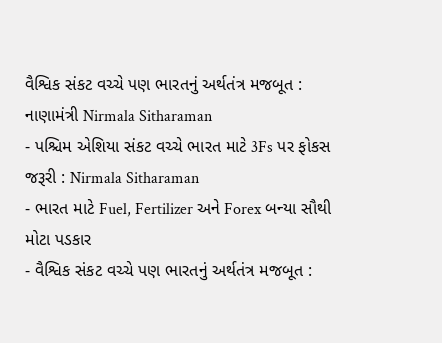વૈશ્વિક સંકટ વચ્ચે પણ ભારતનું અર્થતંત્ર મજબૂત : નાણામંત્રી Nirmala Sitharaman
- પશ્ચિમ એશિયા સંકટ વચ્ચે ભારત માટે 3Fs પર ફોકસ જરૂરી : Nirmala Sitharaman
- ભારત માટે Fuel, Fertilizer અને Forex બન્યા સૌથી મોટા પડકાર
- વૈશ્વિક સંકટ વચ્ચે પણ ભારતનું અર્થતંત્ર મજબૂત :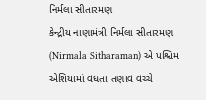નિર્મલા સીતારમણ
કેન્દ્રીય નાણામંત્રી નિર્મલા સીતારમણ (Nirmala Sitharaman) એ પશ્ચિમ એશિયામાં વધતા તણાવ વચ્ચે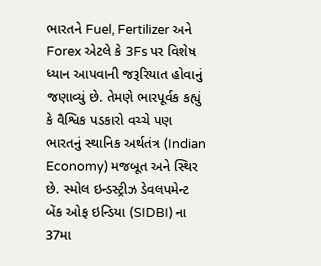ભારતને Fuel, Fertilizer અને Forex એટલે કે 3Fs પર વિશેષ ધ્યાન આપવાની જરૂરિયાત હોવાનું જણાવ્યું છે. તેમણે ભારપૂર્વક કહ્યું કે વૈશ્વિક પડકારો વચ્ચે પણ ભારતનું સ્થાનિક અર્થતંત્ર (Indian Economy) મજબૂત અને સ્થિર છે. સ્મોલ ઇન્ડસ્ટ્રીઝ ડેવલપમેન્ટ બેંક ઓફ ઇન્ડિયા (SIDBI) ના 37મા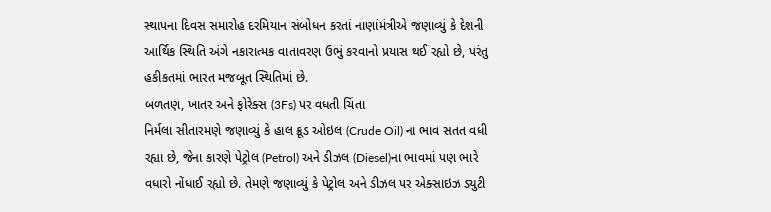સ્થાપના દિવસ સમારોહ દરમિયાન સંબોધન કરતાં નાણાંમંત્રીએ જણાવ્યું કે દેશની આર્થિક સ્થિતિ અંગે નકારાત્મક વાતાવરણ ઉભું કરવાનો પ્રયાસ થઈ રહ્યો છે, પરંતુ હકીકતમાં ભારત મજબૂત સ્થિતિમાં છે.
બળતણ, ખાતર અને ફોરેક્સ (3Fs) પર વધતી ચિંતા
નિર્મલા સીતારમણે જણાવ્યું કે હાલ ક્રૂડ ઓઇલ (Crude Oil) ના ભાવ સતત વધી રહ્યા છે, જેના કારણે પેટ્રોલ (Petrol) અને ડીઝલ (Diesel)ના ભાવમાં પણ ભારે વધારો નોંધાઈ રહ્યો છે. તેમણે જણાવ્યું કે પેટ્રોલ અને ડીઝલ પર એક્સાઇઝ ડ્યુટી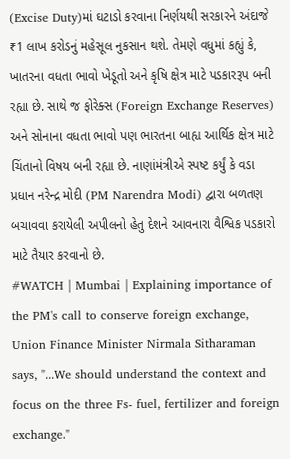(Excise Duty)માં ઘટાડો કરવાના નિર્ણયથી સરકારને અંદાજે ₹1 લાખ કરોડનું મહેસૂલ નુકસાન થશે. તેમણે વધુમાં કહ્યું કે, ખાતરના વધતા ભાવો ખેડૂતો અને કૃષિ ક્ષેત્ર માટે પડકારરૂપ બની રહ્યા છે. સાથે જ ફોરેક્સ (Foreign Exchange Reserves) અને સોનાના વધતા ભાવો પણ ભારતના બાહ્ય આર્થિક ક્ષેત્ર માટે ચિંતાનો વિષય બની રહ્યા છે. નાણાંમંત્રીએ સ્પષ્ટ કર્યું કે વડા પ્રધાન નરેન્દ્ર મોદી (PM Narendra Modi) દ્વારા બળતણ બચાવવા કરાયેલી અપીલનો હેતુ દેશને આવનારા વૈશ્વિક પડકારો માટે તૈયાર કરવાનો છે.
#WATCH | Mumbai | Explaining importance of the PM's call to conserve foreign exchange, Union Finance Minister Nirmala Sitharaman says, "...We should understand the context and focus on the three Fs- fuel, fertilizer and foreign exchange."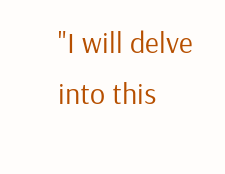"I will delve into this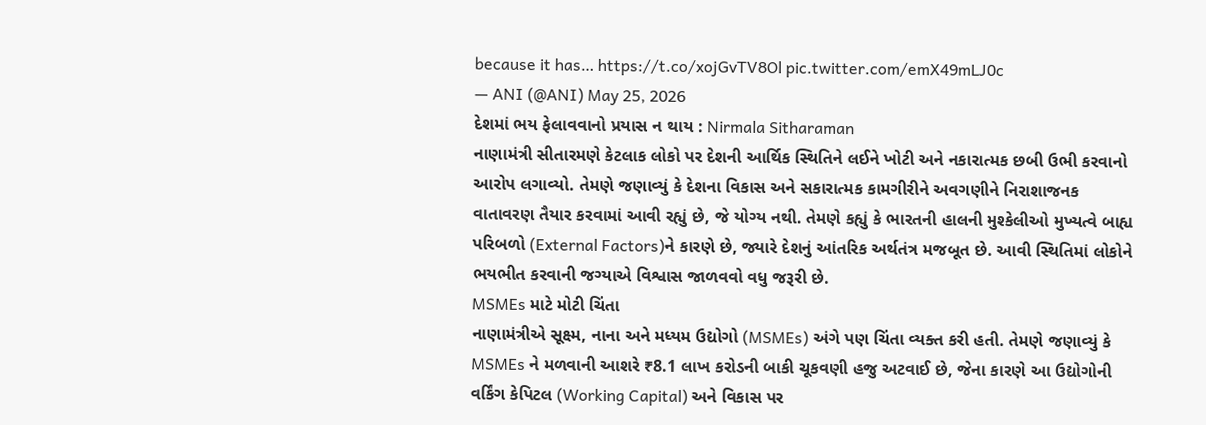because it has… https://t.co/xojGvTV8Ol pic.twitter.com/emX49mLJ0c
— ANI (@ANI) May 25, 2026
દેશમાં ભય ફેલાવવાનો પ્રયાસ ન થાય : Nirmala Sitharaman
નાણામંત્રી સીતારમણે કેટલાક લોકો પર દેશની આર્થિક સ્થિતિને લઈને ખોટી અને નકારાત્મક છબી ઉભી કરવાનો આરોપ લગાવ્યો. તેમણે જણાવ્યું કે દેશના વિકાસ અને સકારાત્મક કામગીરીને અવગણીને નિરાશાજનક વાતાવરણ તૈયાર કરવામાં આવી રહ્યું છે, જે યોગ્ય નથી. તેમણે કહ્યું કે ભારતની હાલની મુશ્કેલીઓ મુખ્યત્વે બાહ્ય પરિબળો (External Factors)ને કારણે છે, જ્યારે દેશનું આંતરિક અર્થતંત્ર મજબૂત છે. આવી સ્થિતિમાં લોકોને ભયભીત કરવાની જગ્યાએ વિશ્વાસ જાળવવો વધુ જરૂરી છે.
MSMEs માટે મોટી ચિંતા
નાણામંત્રીએ સૂક્ષ્મ, નાના અને મધ્યમ ઉદ્યોગો (MSMEs) અંગે પણ ચિંતા વ્યક્ત કરી હતી. તેમણે જણાવ્યું કે MSMEs ને મળવાની આશરે ₹8.1 લાખ કરોડની બાકી ચૂકવણી હજુ અટવાઈ છે, જેના કારણે આ ઉદ્યોગોની વર્કિંગ કેપિટલ (Working Capital) અને વિકાસ પર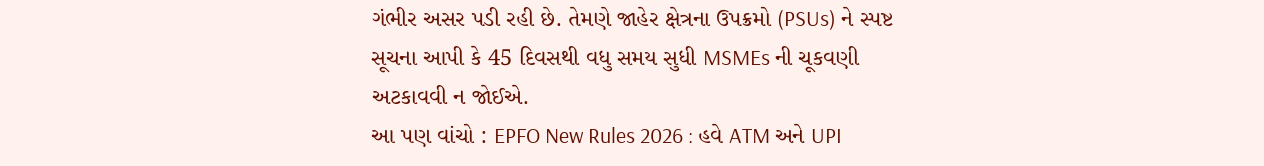ગંભીર અસર પડી રહી છે. તેમણે જાહેર ક્ષેત્રના ઉપક્રમો (PSUs) ને સ્પષ્ટ સૂચના આપી કે 45 દિવસથી વધુ સમય સુધી MSMEs ની ચૂકવણી અટકાવવી ન જોઈએ.
આ પણ વાંચો : EPFO New Rules 2026 : હવે ATM અને UPI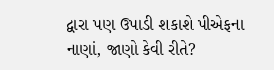દ્વારા પણ ઉપાડી શકાશે પીએફના નાણાં, જાણો કેવી રીતે?